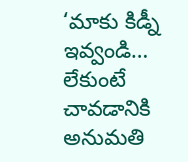‘మాకు కిడ్నీ ఇవ్వండి… లేకుంటే చావడానికి అనుమతి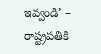ఇవ్వండి’ – రాష్ట్రపతికి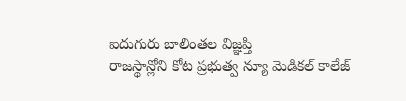ఐదుగురు బాలింతల విజ్ఞప్తి
రాజస్థాన్లోని కోట ప్రభుత్వ న్యూ మెడికల్ కాలేజ్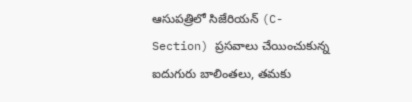ఆసుపత్రిలో సిజేరియన్ (C-Section) ప్రసవాలు చేయించుకున్న ఐదుగురు బాలింతలు, తమకు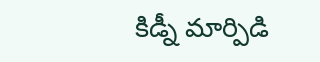కిడ్నీ మార్పిడి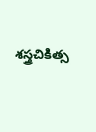శస్త్రచికిత్స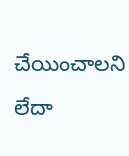చేయించాలని లేదా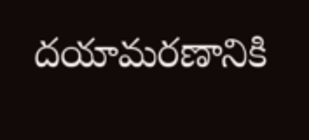దయామరణానికి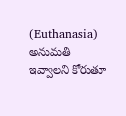(Euthanasia) అనుమతి ఇవ్వాలని కోరుతూ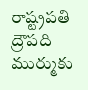రాష్ట్రపతి ద్రౌపది ముర్ముకు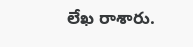లేఖ రాశారు.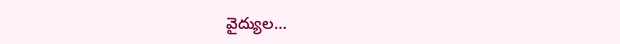వైద్యుల…